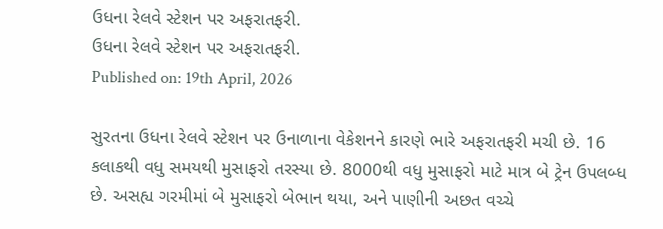ઉધના રેલવે સ્ટેશન પર અફરાતફરી.
ઉધના રેલવે સ્ટેશન પર અફરાતફરી.
Published on: 19th April, 2026

સુરતના ઉધના રેલવે સ્ટેશન પર ઉનાળાના વેકેશનને કારણે ભારે અફરાતફરી મચી છે. 16 કલાકથી વધુ સમયથી મુસાફરો તરસ્યા છે. 8000થી વધુ મુસાફરો માટે માત્ર બે ટ્રેન ઉપલબ્ધ છે. અસહ્ય ગરમીમાં બે મુસાફરો બેભાન થયા, અને પાણીની અછત વચ્ચે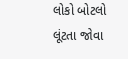લોકો બોટલો લૂંટતા જોવા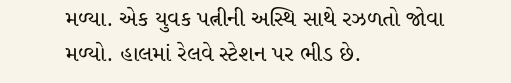મળ્યા. એક યુવક પત્નીની અસ્થિ સાથે રઝળતો જોવા મળ્યો. હાલમાં રેલવે સ્ટેશન પર ભીડ છે.